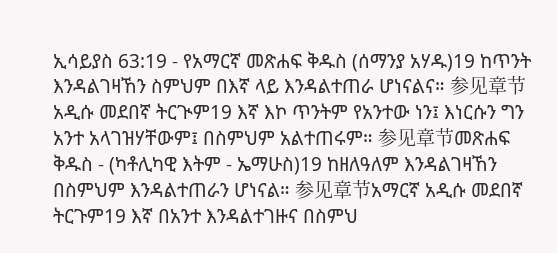ኢሳይያስ 63:19 - የአማርኛ መጽሐፍ ቅዱስ (ሰማንያ አሃዱ)19 ከጥንት እንዳልገዛኸን ስምህም በእኛ ላይ እንዳልተጠራ ሆነናልና። 参见章节አዲሱ መደበኛ ትርጒም19 እኛ እኮ ጥንትም የአንተው ነን፤ እነርሱን ግን አንተ አላገዝሃቸውም፤ በስምህም አልተጠሩም። 参见章节መጽሐፍ ቅዱስ - (ካቶሊካዊ እትም - ኤማሁስ)19 ከዘለዓለም እንዳልገዛኸን በስምህም እንዳልተጠራን ሆነናል። 参见章节አማርኛ አዲሱ መደበኛ ትርጉም19 እኛ በአንተ እንዳልተገዙና በስምህ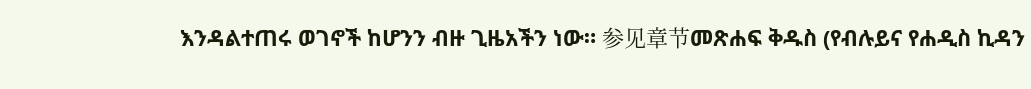እንዳልተጠሩ ወገኖች ከሆንን ብዙ ጊዜአችን ነው። 参见章节መጽሐፍ ቅዱስ (የብሉይና የሐዲስ ኪዳን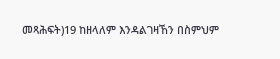መጻሕፍት)19 ከዘላለም እንዳልገዛኸን በስምህም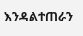እንዳልተጠራን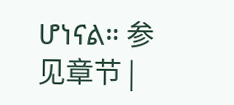ሆነናል። 参见章节 |